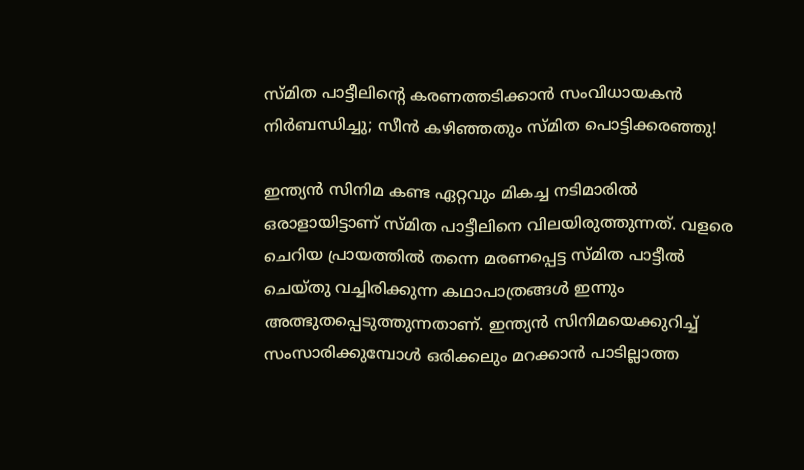സ്മിത പാട്ടീലിന്റെ കരണത്തടിക്കാന്‍ സംവിധായകന്‍ നിര്‍ബന്ധിച്ചു; സീന്‍ കഴിഞ്ഞതും സ്മിത പൊട്ടിക്കരഞ്ഞു!

ഇന്ത്യന്‍ സിനിമ കണ്ട ഏറ്റവും മികച്ച നടിമാരില്‍ ഒരാളായിട്ടാണ് സ്മിത പാട്ടീലിനെ വിലയിരുത്തുന്നത്. വളരെ ചെറിയ പ്രായത്തില്‍ തന്നെ മരണപ്പെട്ട സ്മിത പാട്ടീല്‍ ചെയ്തു വച്ചിരിക്കുന്ന കഥാപാത്രങ്ങള്‍ ഇന്നും അത്ഭുതപ്പെടുത്തുന്നതാണ്. ഇന്ത്യന്‍ സിനിമയെക്കുറിച്ച് സംസാരിക്കുമ്പോള്‍ ഒരിക്കലും മറക്കാന്‍ പാടില്ലാത്ത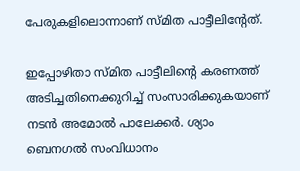പേരുകളിലൊന്നാണ് സ്മിത പാട്ടീലിന്റേത്.

ഇപ്പോഴിതാ സ്മിത പാട്ടീലിന്റെ കരണത്ത് അടിച്ചതിനെക്കുറിച്ച് സംസാരിക്കുകയാണ് നടന്‍ അമോല്‍ പാലേക്കര്‍. ശ്യാം ബെനഗല്‍ സംവിധാനം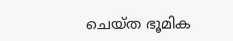ചെയ്ത ഭൂമിക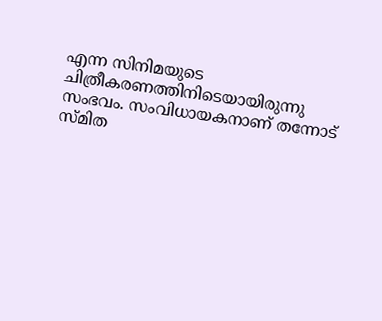എന്ന സിനിമയുടെ ചിത്രീകരണത്തിനിടെയായിരുന്നു സംഭവം. സംവിധായകനാണ് തന്നോട് സ്മിത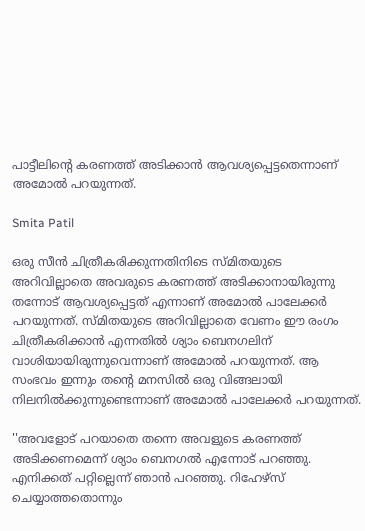പാട്ടീലിന്റെ കരണത്ത് അടിക്കാന്‍ ആവശ്യപ്പെട്ടതെന്നാണ് അമോല്‍ പറയുന്നത്.

Smita Patil

ഒരു സീന്‍ ചിത്രീകരിക്കുന്നതിനിടെ സ്മിതയുടെ അറിവില്ലാതെ അവരുടെ കരണത്ത് അടിക്കാനായിരുന്നു തന്നോട് ആവശ്യപ്പെട്ടത് എന്നാണ് അമോല്‍ പാലേക്കര്‍ പറയുന്നത്. സ്മിതയുടെ അറിവില്ലാതെ വേണം ഈ രംഗം ചിത്രീകരിക്കാന്‍ എന്നതില്‍ ശ്യാം ബെനഗലിന് വാശിയായിരുന്നുവെന്നാണ് അമോല്‍ പറയുന്നത്. ആ സംഭവം ഇന്നും തന്റെ മനസില്‍ ഒരു വിങ്ങലായി നിലനില്‍ക്കുന്നുണ്ടെന്നാണ് അമോല്‍ പാലേക്കര്‍ പറയുന്നത്.

''അവളോട് പറയാതെ തന്നെ അവളുടെ കരണത്ത് അടിക്കണമെന്ന് ശ്യാം ബെനഗല്‍ എന്നോട് പറഞ്ഞു. എനിക്കത് പറ്റില്ലെന്ന് ഞാന്‍ പറഞ്ഞു. റിഹേഴ്‌സ് ചെയ്യാത്തതൊന്നും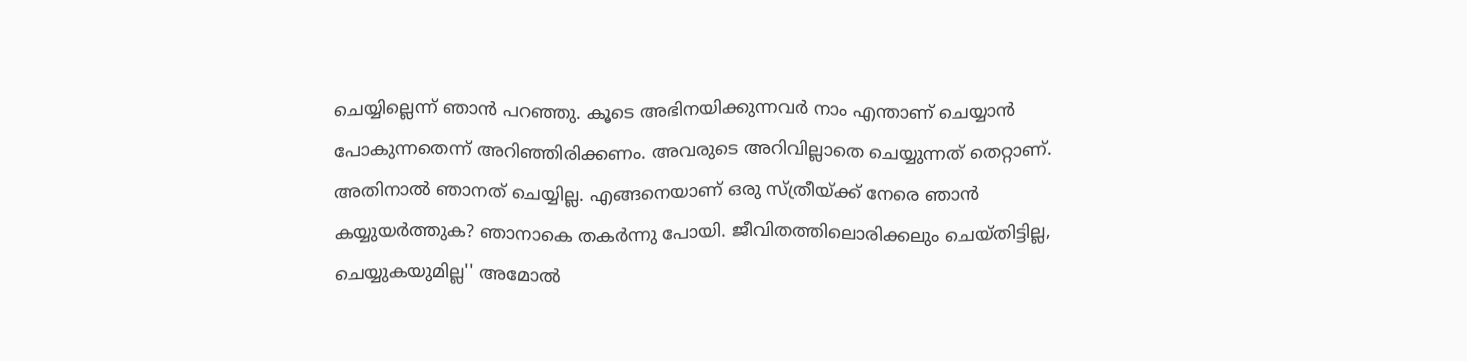ചെയ്യില്ലെന്ന് ഞാന്‍ പറഞ്ഞു. കൂടെ അഭിനയിക്കുന്നവര്‍ നാം എന്താണ് ചെയ്യാന്‍ പോകുന്നതെന്ന് അറിഞ്ഞിരിക്കണം. അവരുടെ അറിവില്ലാതെ ചെയ്യുന്നത് തെറ്റാണ്. അതിനാല്‍ ഞാനത് ചെയ്യില്ല. എങ്ങനെയാണ് ഒരു സ്ത്രീയ്ക്ക് നേരെ ഞാന്‍ കയ്യുയര്‍ത്തുക? ഞാനാകെ തകര്‍ന്നു പോയി. ജീവിതത്തിലൊരിക്കലും ചെയ്തിട്ടില്ല, ചെയ്യുകയുമില്ല'' അമോല്‍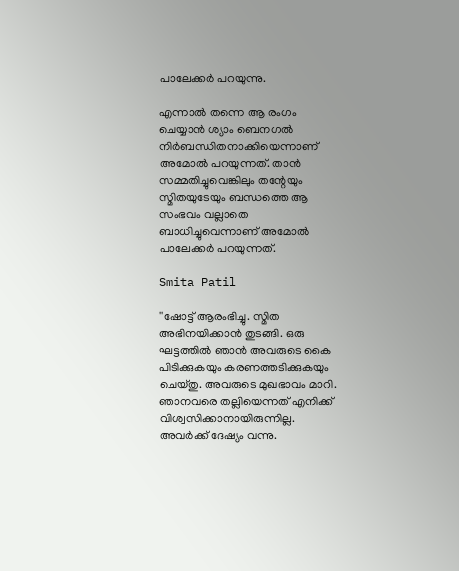പാലേക്കര്‍ പറയുന്നു.

എന്നാല്‍ തന്നെ ആ രംഗം ചെയ്യാന്‍ ശ്യാം ബെനഗല്‍ നിര്‍ബന്ധിതനാക്കിയെന്നാണ് അമോല്‍ പറയുന്നത്. താന്‍ സമ്മതിച്ചുവെങ്കിലും തന്റേയും സ്മിതയുടേയും ബന്ധത്തെ ആ സംഭവം വല്ലാതെ ബാധിച്ചുവെന്നാണ് അമോല്‍ പാലേക്കര്‍ പറയുന്നത്.

Smita Patil

''ഷോട്ട് ആരംഭിച്ചു. സ്മിത അഭിനയിക്കാന്‍ തുടങ്ങി. ഒരു ഘട്ടത്തില്‍ ഞാന്‍ അവരുടെ കൈ പിടിക്കുകയും കരണത്തടിക്കുകയും ചെയ്തു. അവരുടെ മുഖഭാവം മാറി. ഞാനവരെ തല്ലിയെന്നത് എനിക്ക് വിശ്വസിക്കാനായിരുന്നില്ല. അവര്‍ക്ക് ദേഷ്യം വന്നു.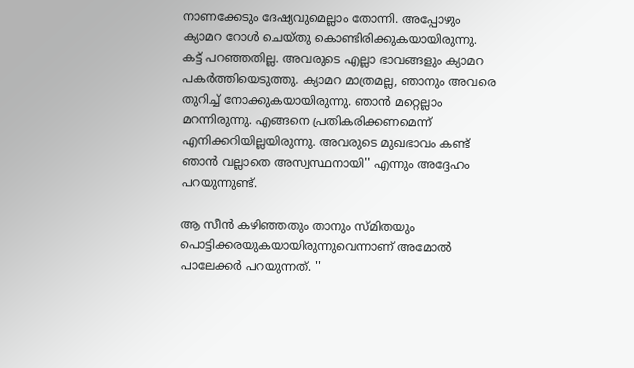നാണക്കേടും ദേഷ്യവുമെല്ലാം തോന്നി. അപ്പോഴും ക്യാമറ റോള്‍ ചെയ്തു കൊണ്ടിരിക്കുകയായിരുന്നു. കട്ട് പറഞ്ഞതില്ല. അവരുടെ എല്ലാ ഭാവങ്ങളും ക്യാമറ പകര്‍ത്തിയെടുത്തു. ക്യാമറ മാത്രമല്ല, ഞാനും അവരെ തുറിച്ച് നോക്കുകയായിരുന്നു. ഞാന്‍ മറ്റെല്ലാം മറന്നിരുന്നു. എങ്ങനെ പ്രതികരിക്കണമെന്ന് എനിക്കറിയില്ലയിരുന്നു. അവരുടെ മുഖഭാവം കണ്ട് ഞാന്‍ വല്ലാതെ അസ്വസ്ഥനായി'' എന്നും അദ്ദേഹം പറയുന്നുണ്ട്.

ആ സീന്‍ കഴിഞ്ഞതും താനും സ്മിതയും പൊട്ടിക്കരയുകയായിരുന്നുവെന്നാണ് അമോല്‍ പാലേക്കര്‍ പറയുന്നത്. ''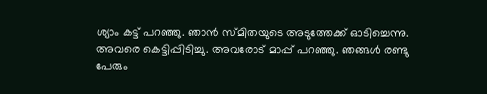ശ്യാം കട്ട് പറഞ്ഞു. ഞാന്‍ സ്മിതയുടെ അടുത്തേക്ക് ഓടിച്ചെന്നു. അവരെ കെട്ടിപ്പിടിച്ചു. അവരോട് മാപ്പ് പറഞ്ഞു. ഞങ്ങള്‍ രണ്ടു പേരും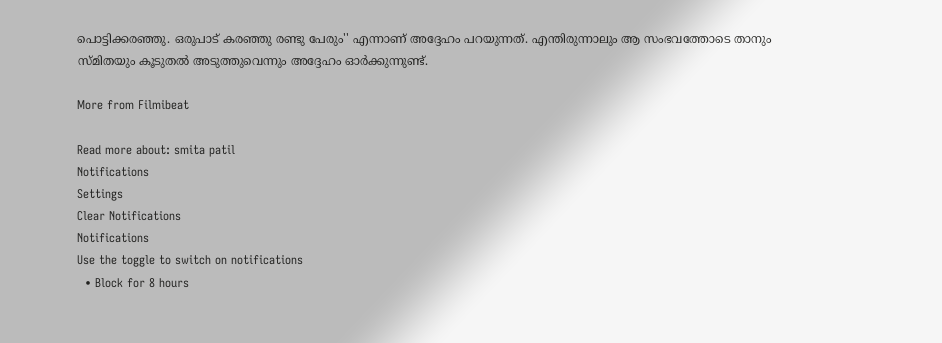പൊട്ടിക്കരഞ്ഞു. ഒരുപാട് കരഞ്ഞു രണ്ടു പേരും'' എന്നാണ് അദ്ദേഹം പറയുന്നത്. എന്തിരുന്നാലും ആ സംഭവത്തോടെ താനും സ്മിതയും കൂടുതല്‍ അടുത്തുവെന്നും അദ്ദേഹം ഓര്‍ക്കുന്നുണ്ട്.

More from Filmibeat

Read more about: smita patil
Notifications
Settings
Clear Notifications
Notifications
Use the toggle to switch on notifications
  • Block for 8 hours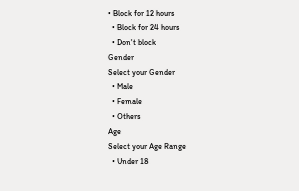• Block for 12 hours
  • Block for 24 hours
  • Don't block
Gender
Select your Gender
  • Male
  • Female
  • Others
Age
Select your Age Range
  • Under 18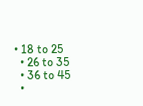• 18 to 25
  • 26 to 35
  • 36 to 45
  •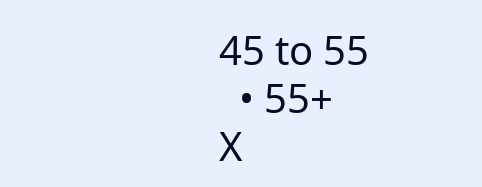45 to 55
  • 55+
X